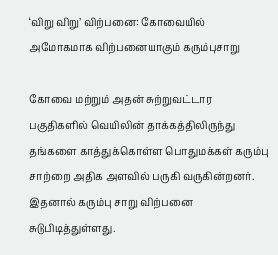‘விறு விறு’ விற்பனை: கோவையில் அமோகமாக விற்பனையாகும் கரும்புசாறு

கோவை மற்றும் அதன் சுற்றுவட்டார பகுதிகளில் வெயிலின் தாக்கத்திலிருந்து தங்களை காத்துக்கொள்ள பொதுமக்கள் கரும்பு சாற்றை அதிக அளவில் பருகி வருகின்றனர். இதனால் கரும்பு சாறு விற்பனை சுடுபிடித்துள்ளது.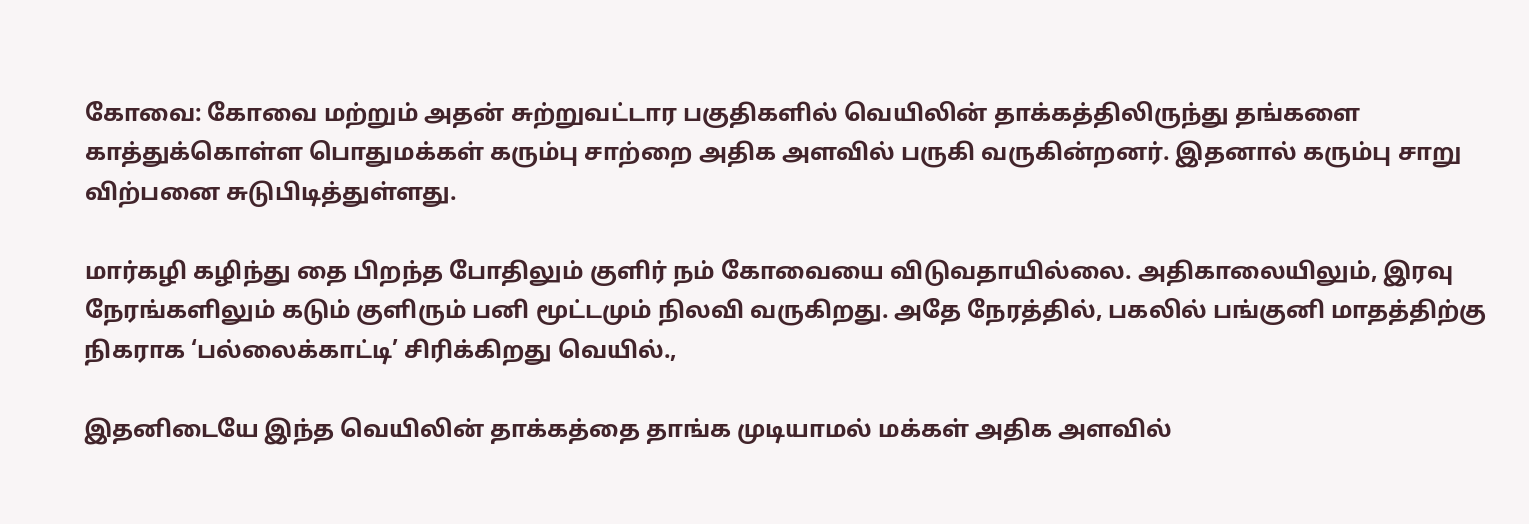கோவை: கோவை மற்றும் அதன் சுற்றுவட்டார பகுதிகளில் வெயிலின் தாக்கத்திலிருந்து தங்களை காத்துக்கொள்ள பொதுமக்கள் கரும்பு சாற்றை அதிக அளவில் பருகி வருகின்றனர். இதனால் கரும்பு சாறு விற்பனை சுடுபிடித்துள்ளது.

மார்கழி கழிந்து தை பிறந்த போதிலும் குளிர் நம் கோவையை விடுவதாயில்லை. அதிகாலையிலும், இரவு நேரங்களிலும் கடும் குளிரும் பனி மூட்டமும் நிலவி வருகிறது. அதே நேரத்தில், பகலில் பங்குனி மாதத்திற்கு நிகராக ‘பல்லைக்காட்டி’ சிரிக்கிறது வெயில்.,

இதனிடையே இந்த வெயிலின் தாக்கத்தை தாங்க முடியாமல் மக்கள் அதிக அளவில்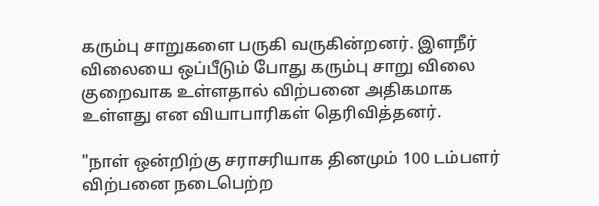கரும்பு சாறுகளை பருகி வருகின்றனர். இளநீர் விலையை ஒப்பீடும் போது கரும்பு சாறு விலை குறைவாக உள்ளதால் விற்பனை அதிகமாக உள்ளது என வியாபாரிகள் தெரிவித்தனர்.

"நாள் ஒன்றிற்கு சராசரியாக தினமும் 100 டம்பளர் விற்பனை நடைபெற்ற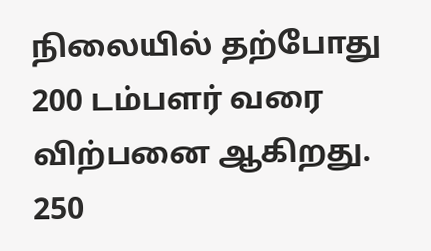நிலையில் தற்போது 200 டம்பளர் வரை விற்பனை ஆகிறது. 250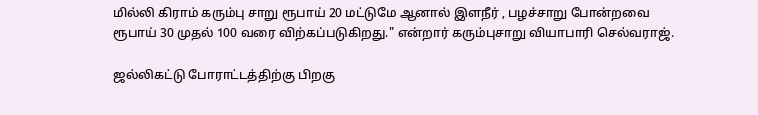மில்லி கிராம் கரும்பு சாறு ரூபாய் 20 மட்டுமே ஆனால் இளநீர் , பழச்சாறு போன்றவை ரூபாய் 30 முதல் 100 வரை விற்கப்படுகிறது." என்றார் கரும்புசாறு வியாபாரி செல்வராஜ்.

ஜல்லிகட்டு போராட்டத்திற்கு பிறகு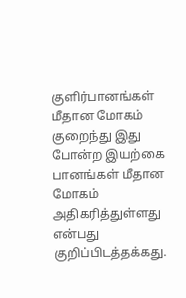குளிர்பானங்கள் மீதான மோகம் குறைந்து இது போன்ற இயற்கை பானங்கள் மீதான மோகம் அதிகரித்துள்ளது என்பது குறிப்பிடத்தக்கது.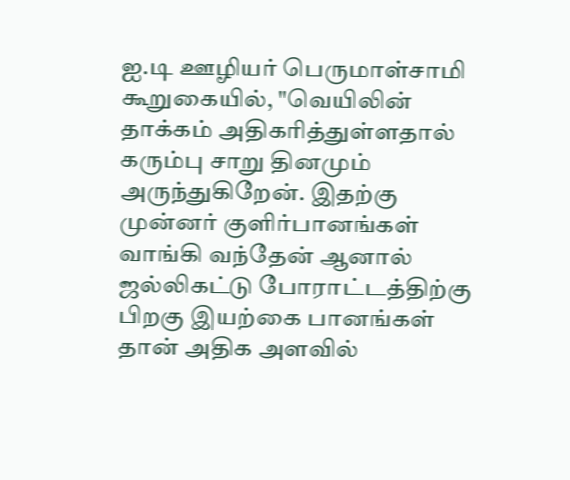ஐ.டி ஊழியர் பெருமாள்சாமி கூறுகையில், "வெயிலின் தாக்கம் அதிகரித்துள்ளதால் கரும்பு சாறு தினமும் அருந்துகிறேன். இதற்கு முன்னர் குளிர்பானங்கள் வாங்கி வந்தேன் ஆனால் ஜல்லிகட்டு போராட்டத்திற்கு பிறகு இயற்கை பானங்கள் தான் அதிக அளவில்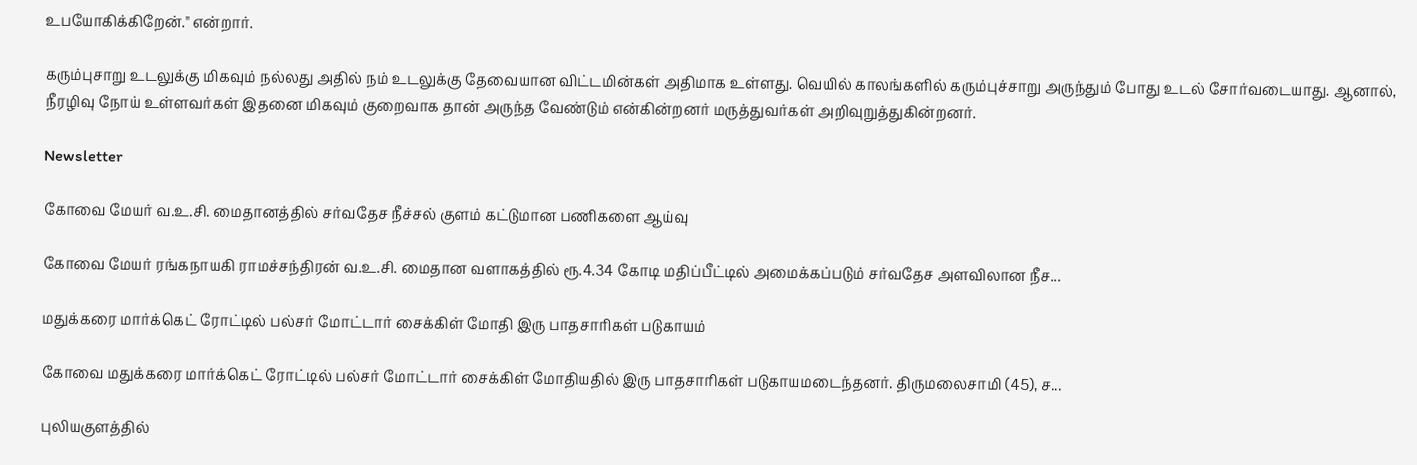உபயோகிக்கிறேன்." என்றார்.

கரும்புசாறு உடலுக்கு மிகவும் நல்லது அதில் நம் உடலுக்கு தேவையான விட்டமின்கள் அதிமாக உள்ளது. வெயில் காலங்களில் கரும்புச்சாறு அருந்தும் போது உடல் சோர்வடையாது. ஆனால், நீரழிவு நோய் உள்ளவர்கள் இதனை மிகவும் குறைவாக தான் அருந்த வேண்டும் என்கின்றனர் மருத்துவர்கள் அறிவுறுத்துகின்றனர்.

Newsletter

கோவை மேயர் வ.உ.சி. மைதானத்தில் சர்வதேச நீச்சல் குளம் கட்டுமான பணிகளை ஆய்வு

கோவை மேயர் ரங்கநாயகி ராமச்சந்திரன் வ.உ.சி. மைதான வளாகத்தில் ரூ.4.34 கோடி மதிப்பீட்டில் அமைக்கப்படும் சர்வதேச அளவிலான நீச...

மதுக்கரை மார்க்கெட் ரோட்டில் பல்சர் மோட்டார் சைக்கிள் மோதி இரு பாதசாரிகள் படுகாயம்

கோவை மதுக்கரை மார்க்கெட் ரோட்டில் பல்சர் மோட்டார் சைக்கிள் மோதியதில் இரு பாதசாரிகள் படுகாயமடைந்தனர். திருமலைசாமி (45), ச...

புலியகுளத்தில்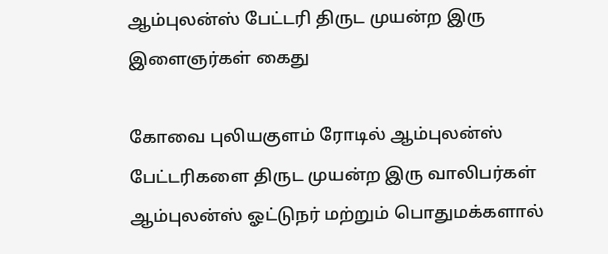ஆம்புலன்ஸ் பேட்டரி திருட முயன்ற இரு இளைஞர்கள் கைது

கோவை புலியகுளம் ரோடில் ஆம்புலன்ஸ் பேட்டரிகளை திருட முயன்ற இரு வாலிபர்கள் ஆம்புலன்ஸ் ஓட்டுநர் மற்றும் பொதுமக்களால்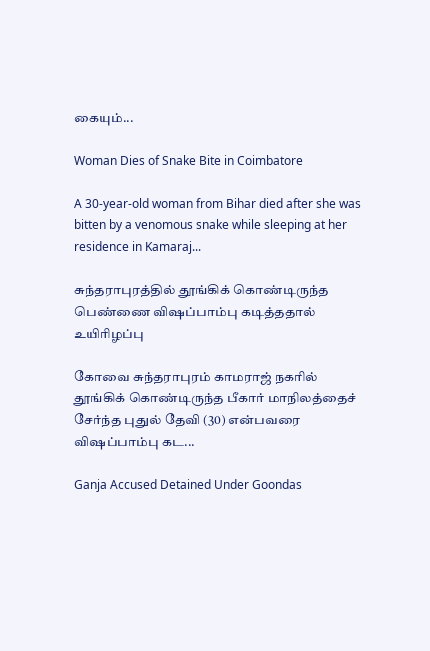கையும்...

Woman Dies of Snake Bite in Coimbatore

A 30-year-old woman from Bihar died after she was bitten by a venomous snake while sleeping at her residence in Kamaraj...

சுந்தராபுரத்தில் தூங்கிக் கொண்டிருந்த பெண்ணை விஷப்பாம்பு கடித்ததால் உயிரிழப்பு

கோவை சுந்தராபுரம் காமராஜ் நகரில் தூங்கிக் கொண்டிருந்த பீகார் மாநிலத்தைச் சேர்ந்த புதுல் தேவி (30) என்பவரை விஷப்பாம்பு கட...

Ganja Accused Detained Under Goondas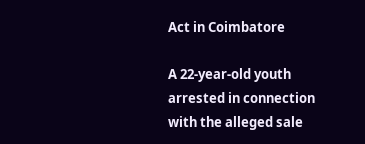Act in Coimbatore

A 22-year-old youth arrested in connection with the alleged sale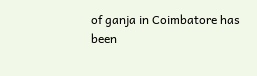of ganja in Coimbatore has been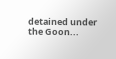detained under the Goon...